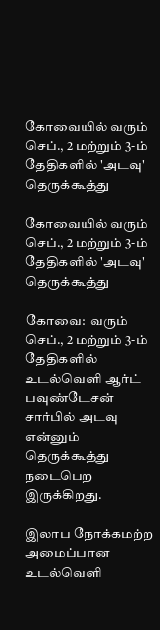கோவையில் வரும் செப்., 2 மற்றும் 3-ம் தேதிகளில் 'அடவு' தெருக்கூத்து

கோவையில் வரும் செப்., 2 மற்றும் 3-ம் தேதிகளில் 'அடவு' தெருக்கூத்து

கோவை:  வரும் செப்., 2 மற்றும் 3-ம் தேதிகளில் உடல்வெளி ஆர்ட் பவுண்டேசன் சார்பில் அடவு என்னும் தெருக்கூத்து நடைபெற இருக்கிறது.

இலாப நோக்கமற்ற அமைப்பான உடல்வெளி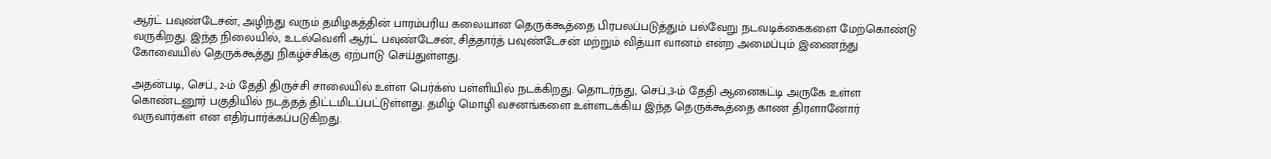ஆர்ட் பவுண்டேசன், அழிந்து வரும் தமிழகத்தின் பாரம்பரிய கலையான தெருக்கூத்தை பிரபலப்படுத்தும் பல்வேறு நடவடிக்கைகளை மேற்கொண்டு வருகிறது. இந்த நிலையில், உடல்வெளி ஆர்ட் பவுண்டேசன், சித்தார்த் பவுண்டேசன் மற்றும் வித்யா வானம் என்ற அமைப்பும் இணைந்து கோவையில் தெருக்கூத்து நிகழ்ச்சிக்கு ஏற்பாடு செய்துள்ளது.

அதன்படி, செப்., 2-ம் தேதி திருச்சி சாலையில் உள்ள பெர்க்ஸ் பள்ளியில் நடக்கிறது. தொடர்ந்து, செப்.,3-ம் தேதி ஆனைகட்டி அருகே உள்ள கொண்டனூர் பகுதியில் நடத்தத் திட்டமிடப்பட்டுள்ளது. தமிழ் மொழி வசனங்களை உள்ளடக்கிய இந்த தெருக்கூத்தை காண திரளானோர் வருவார்கள் என எதிர்பார்க்கப்படுகிறது.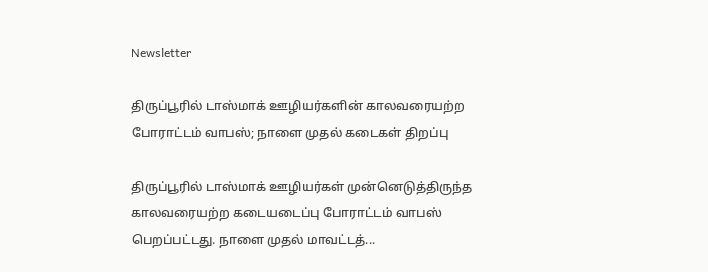Newsletter

திருப்பூரில் டாஸ்மாக் ஊழியர்களின் காலவரையற்ற போராட்டம் வாபஸ்; நாளை முதல் கடைகள் திறப்பு

திருப்பூரில் டாஸ்மாக் ஊழியர்கள் முன்னெடுத்திருந்த காலவரையற்ற கடையடைப்பு போராட்டம் வாபஸ் பெறப்பட்டது. நாளை முதல் மாவட்டத்...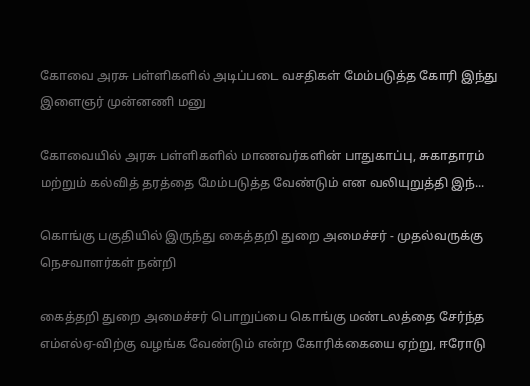கோவை அரசு பள்ளிகளில் அடிப்படை வசதிகள் மேம்படுத்த கோரி இந்து இளைஞர் முன்னணி மனு

கோவையில் அரசு பள்ளிகளில் மாணவர்களின் பாதுகாப்பு, சுகாதாரம் மற்றும் கல்வித் தரத்தை மேம்படுத்த வேண்டும் என வலியுறுத்தி இந்...

கொங்கு பகுதியில் இருந்து கைத்தறி துறை அமைச்சர் - முதல்வருக்கு நெசவாளர்கள் நன்றி

கைத்தறி துறை அமைச்சர் பொறுப்பை கொங்கு மண்டலத்தை சேர்ந்த எம்எல்ஏ-விற்கு வழங்க வேண்டும் என்ற கோரிக்கையை ஏற்று, ஈரோடு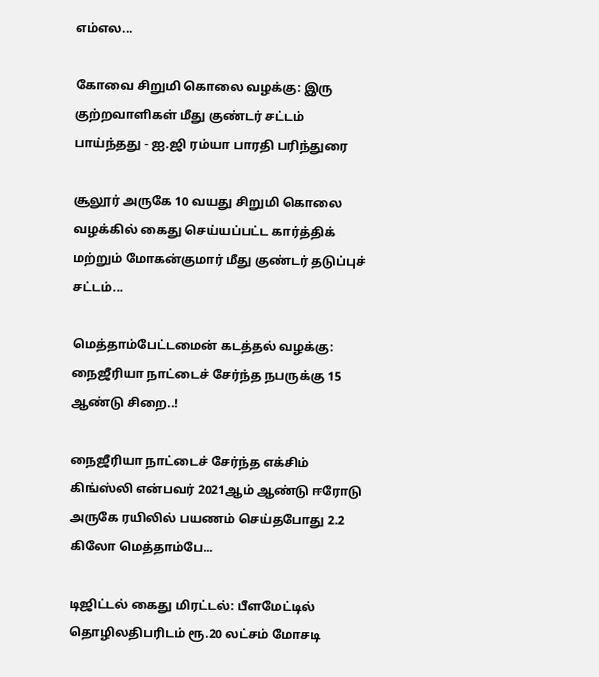எம்எல...

கோவை சிறுமி கொலை வழக்கு: இரு குற்றவாளிகள் மீது குண்டர் சட்டம் பாய்ந்தது - ஐ.ஜி ரம்யா பாரதி பரிந்துரை

சூலூர் அருகே 10 வயது சிறுமி கொலை வழக்கில் கைது செய்யப்பட்ட கார்த்திக் மற்றும் மோகன்குமார் மீது குண்டர் தடுப்புச் சட்டம்...

மெத்தாம்பேட்டமைன் கடத்தல் வழக்கு: நைஜீரியா நாட்டைச் சேர்ந்த நபருக்கு 15 ஆண்டு சிறை..!

நைஜீரியா நாட்டைச் சேர்ந்த எக்சிம் கிங்ஸ்லி என்பவர் 2021ஆம் ஆண்டு ஈரோடு அருகே ரயிலில் பயணம் செய்தபோது 2.2 கிலோ மெத்தாம்பே...

டிஜிட்டல் கைது மிரட்டல்: பீளமேட்டில் தொழிலதிபரிடம் ரூ.20 லட்சம் மோசடி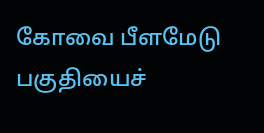கோவை பீளமேடு பகுதியைச்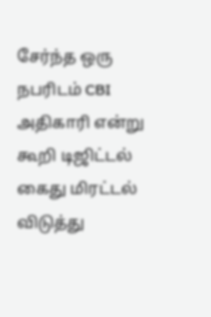சேர்ந்த ஒரு நபரிடம் CBI அதிகாரி என்று கூறி டிஜிட்டல் கைது மிரட்டல் விடுத்து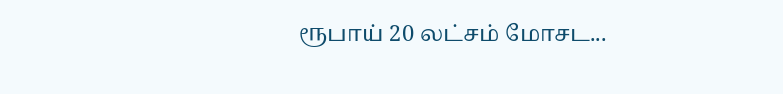ரூபாய் 20 லட்சம் மோசட...